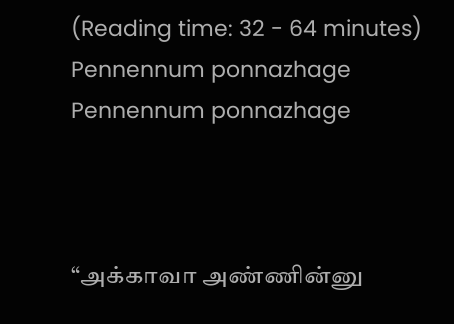(Reading time: 32 - 64 minutes)
Pennennum ponnazhage
Pennennum ponnazhage



“அக்காவா அண்ணின்னு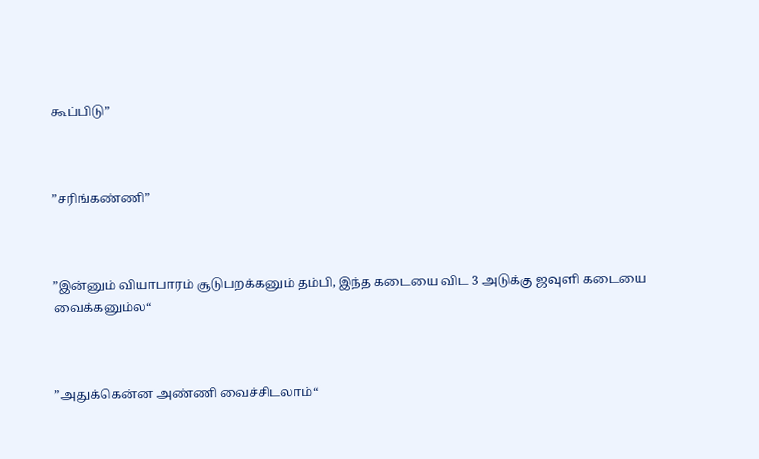கூப்பிடு”



”சரிங்கண்ணி”



”இன்னும் வியாபாரம் சூடுபறக்கனும் தம்பி, இந்த கடையை விட 3 அடுக்கு ஜவுளி கடையை வைக்கனும்ல“



”அதுக்கென்ன அண்ணி வைச்சிடலாம்“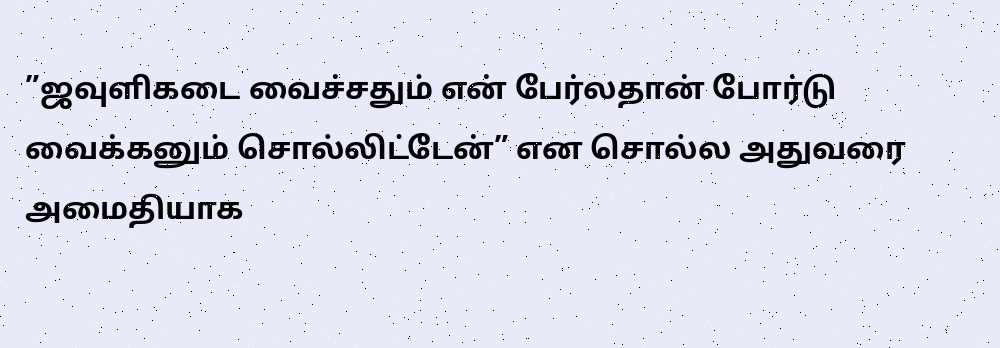”ஜவுளிகடை வைச்சதும் என் பேர்லதான் போர்டு வைக்கனும் சொல்லிட்டேன்” என சொல்ல அதுவரை அமைதியாக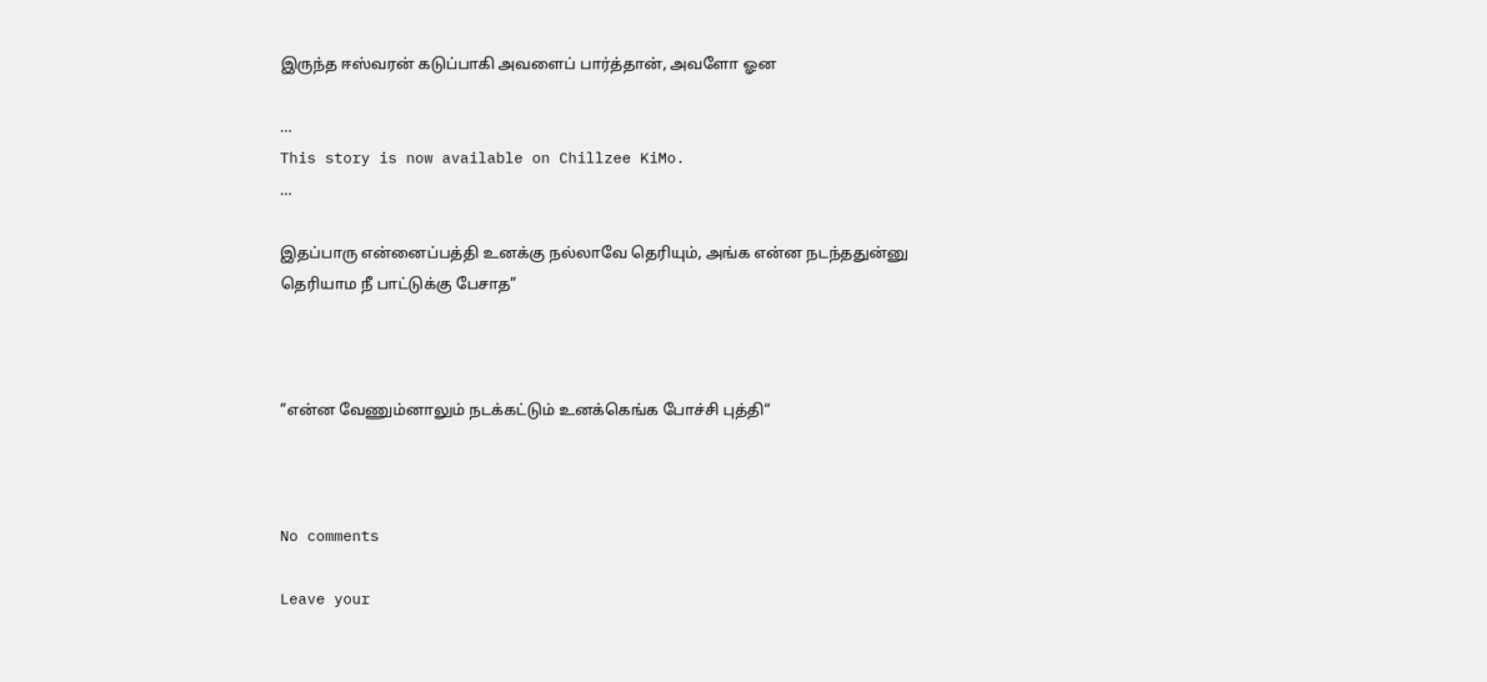இருந்த ஈஸ்வரன் கடுப்பாகி அவளைப் பார்த்தான், அவளோ ஓன

...
This story is now available on Chillzee KiMo.
...

இதப்பாரு என்னைப்பத்தி உனக்கு நல்லாவே தெரியும், அங்க என்ன நடந்ததுன்னு தெரியாம நீ பாட்டுக்கு பேசாத”



”என்ன வேணும்னாலும் நடக்கட்டும் உனக்கெங்க போச்சி புத்தி“



No comments

Leave your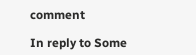comment

In reply to Some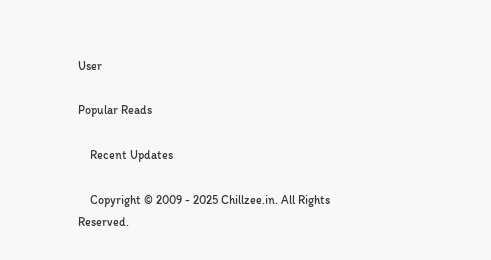User

Popular Reads

    Recent Updates

    Copyright © 2009 - 2025 Chillzee.in. All Rights Reserved.